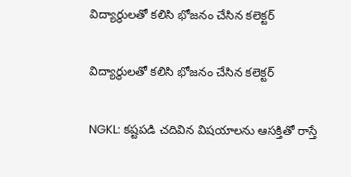విద్యార్థులతో కలిసి భోజనం చేసిన కలెక్టర్

విద్యార్థులతో కలిసి భోజనం చేసిన కలెక్టర్

NGKL: కష్టపడి చదివిన విషయాలను ఆసక్తితో రాస్తే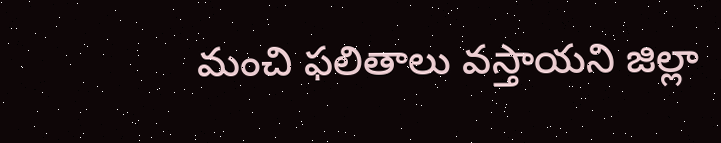మంచి ఫలితాలు వస్తాయని జిల్లా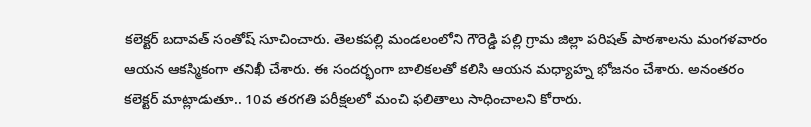కలెక్టర్ బదావత్ సంతోష్ సూచించారు. తెలకపల్లి మండలంలోని గౌరెడ్డి పల్లి గ్రామ జిల్లా పరిషత్ పాఠశాలను మంగళవారం ఆయన ఆకస్మికంగా తనిఖీ చేశారు. ఈ సందర్భంగా బాలికలతో కలిసి ఆయన మధ్యాహ్న భోజనం చేశారు. అనంతరం కలెక్టర్ మాట్లాడుతూ.. 10వ తరగతి పరీక్షలలో మంచి ఫలితాలు సాధించాలని కోరారు.